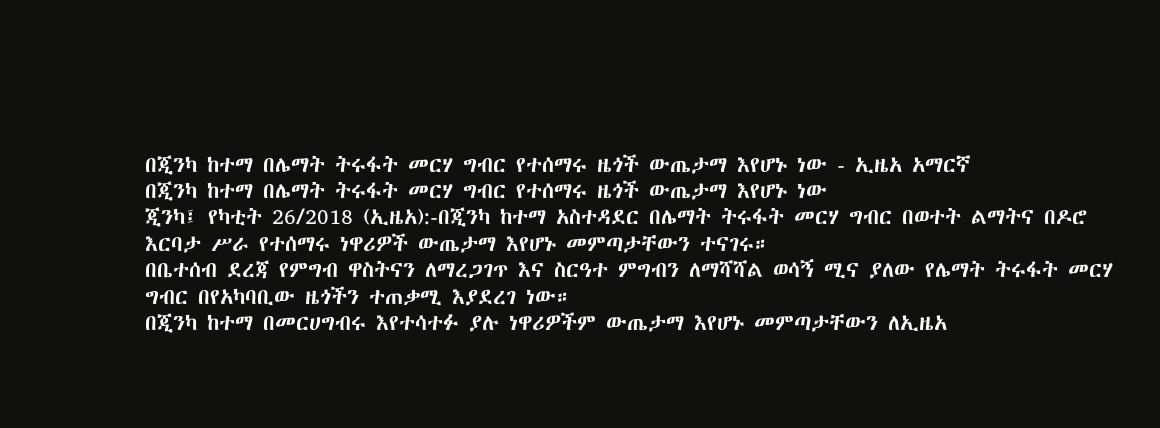በጂንካ ከተማ በሌማት ትሩፋት መርሃ ግብር የተሰማሩ ዜጎች ውጤታማ እየሆኑ ነው - ኢዜአ አማርኛ
በጂንካ ከተማ በሌማት ትሩፋት መርሃ ግብር የተሰማሩ ዜጎች ውጤታማ እየሆኑ ነው
ጂንካ፤ የካቲት 26/2018 (ኢዜአ):-በጂንካ ከተማ አስተዳደር በሌማት ትሩፋት መርሃ ግብር በወተት ልማትና በዶሮ እርባታ ሥራ የተሰማሩ ነዋሪዎች ውጤታማ እየሆኑ መምጣታቸውን ተናገሩ።
በቤተሰብ ደረጃ የምግብ ዋስትናን ለማረጋገጥ እና ስርዓተ ምግብን ለማሻሻል ወሳኝ ሚና ያለው የሌማት ትሩፋት መርሃ ግብር በየአካባቢው ዜጎችን ተጠቃሚ እያደረገ ነው።
በጂንካ ከተማ በመርሀግብሩ እየተሳተፉ ያሉ ነዋሪዎችም ውጤታማ እየሆኑ መምጣታቸውን ለኢዜአ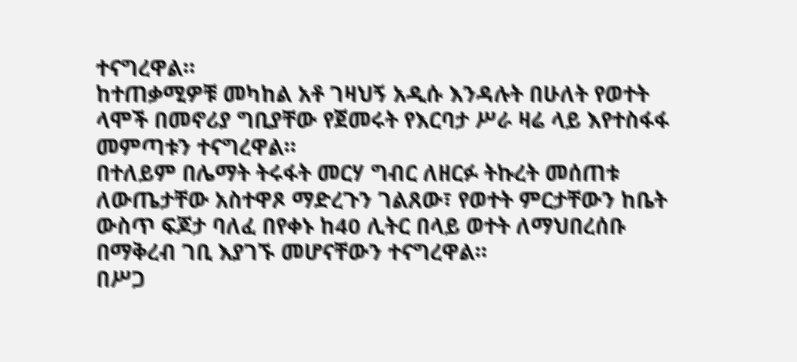ተናግረዋል።
ከተጠቃሚዎቹ መካከል አቶ ገዛህኝ አዲሱ እንዳሉት በሁለት የወተት ላሞች በመኖሪያ ግቢያቸው የጀመሩት የእርባታ ሥራ ዛሬ ላይ እየተስፋፋ መምጣቱን ተናግረዋል።
በተለይም በሌማት ትሩፋት መርሃ ግብር ለዘርፉ ትኩረት መሰጠቱ ለውጤታቸው አስተዋጾ ማድረጉን ገልጸው፣ የወተት ምርታቸውን ከቤት ውስጥ ፍጆታ ባለፈ በየቀኑ ከ40 ሊትር በላይ ወተት ለማህበረሰቡ በማቅረብ ገቢ እያገኙ መሆናቸውን ተናግረዋል።
በሥጋ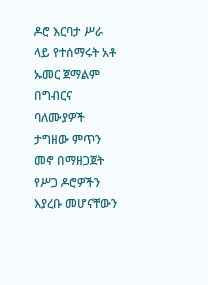ዶሮ እርባታ ሥራ ላይ የተሰማሩት አቶ ኡመር ጀማልም በግብርና ባለሙያዎች ታግዘው ምጥን መኖ በማዘጋጀት የሥጋ ዶሮዎችን እያረቡ መሆናቸውን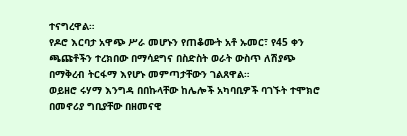ተናግረዋል።
የዶሮ እርባታ አዋጭ ሥራ መሆኑን የጠቆሙት አቶ ኡመር፣ የ45 ቀን ጫጩቶችን ተረክበው በማሳደግና በስድስት ወራት ውስጥ ለሽያጭ በማቅረብ ትርፋማ እየሆኑ መምጣታቸውን ገልጸዋል።
ወይዘሮ ሩሃማ እንግዳ በበኩላቸው ከሌሎች አካባቢዎች ባገኙት ተሞክሮ በመኖሪያ ግቢያቸው በዘመናዊ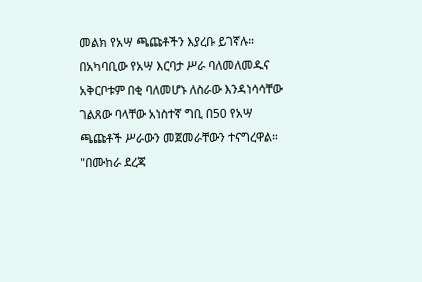መልክ የአሣ ጫጩቶችን እያረቡ ይገኛሉ።
በአካባቢው የአሣ እርባታ ሥራ ባለመለመዱና አቅርቦቱም በቂ ባለመሆኑ ለስራው እንዳነሳሳቸው ገልጸው ባላቸው አነስተኛ ግቢ በ50 የአሣ ጫጩቶች ሥራውን መጀመራቸውን ተናግረዋል።
"በሙከራ ደረጃ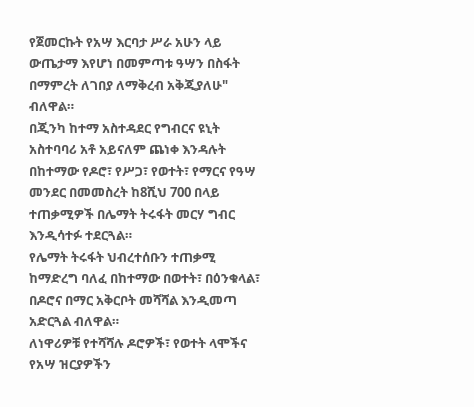የጀመርኩት የአሣ እርባታ ሥራ አሁን ላይ ውጤታማ እየሆነ በመምጣቱ ዓሣን በስፋት በማምረት ለገበያ ለማቅረብ አቅጂያለሁ" ብለዋል።
በጂንካ ከተማ አስተዳደር የግብርና ዩኒት አስተባባሪ አቶ አይናለም ጨነቀ እንዳሉት በከተማው የዶሮ፣ የሥጋ፣ የወተት፣ የማርና የዓሣ መንደር በመመስረት ከ8ሺህ 700 በላይ ተጠቃሚዎች በሌማት ትሩፋት መርሃ ግብር እንዲሳተፉ ተደርጓል።
የሌማት ትሩፋት ህብረተሰቡን ተጠቃሚ ከማድረግ ባለፈ በከተማው በወተት፣ በዕንቁላል፣ በዶሮና በማር አቅርቦት መሻሻል እንዲመጣ አድርጓል ብለዋል።
ለነዋሪዎቹ የተሻሻሉ ዶሮዎች፣ የወተት ላሞችና የአሣ ዝርያዎችን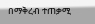በማቅረብ ተጠቃሚ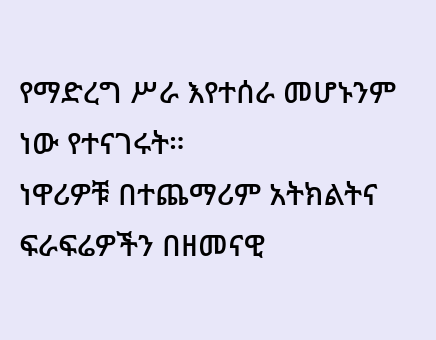የማድረግ ሥራ እየተሰራ መሆኑንም ነው የተናገሩት።
ነዋሪዎቹ በተጨማሪም አትክልትና ፍራፍሬዎችን በዘመናዊ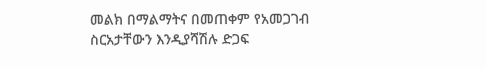መልክ በማልማትና በመጠቀም የአመጋገብ ስርአታቸውን እንዲያሻሽሉ ድጋፍ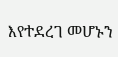እየተደረገ መሆኑን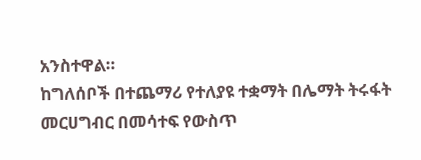አንስተዋል።
ከግለሰቦች በተጨማሪ የተለያዩ ተቋማት በሌማት ትሩፋት መርሀግብር በመሳተፍ የውስጥ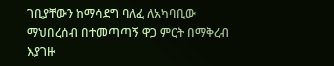ገቢያቸውን ከማሳደግ ባለፈ ለአካባቢው ማህበረሰብ በተመጣጣኝ ዋጋ ምርት በማቅረብ እያገዙ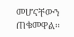መሆናቸውን ጠቁመዋል።